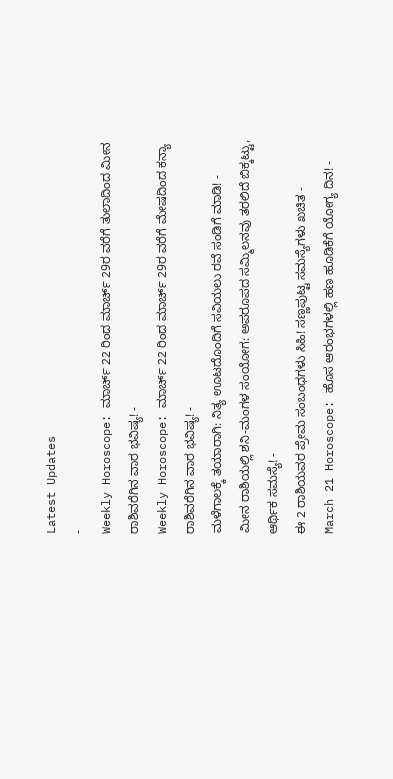Latest Updates
-
Weekly Horoscope: ಮಾರ್ಚ್ 22 ರಿಂದ ಮಾರ್ಚ್ 29ರ ವರೆಗೆ ತುಲಾದಿಂದ ಮೀನ ರಾಶಿವರೆಗಿನ ವಾರ ಭವಿಷ್ಯ! -
Weekly Horoscope: ಮಾರ್ಚ್ 22 ರಿಂದ ಮಾರ್ಚ್ 29ರ ವರೆಗೆ ಮೇಷದಿಂದ ಕನ್ಯಾ ರಾಶಿವರೆಗಿನ ವಾರ ಭವಿಷ್ಯ! -
ಮಳೆಗಾಲಕ್ಕೆ ತಯಾರಾಗಿ: ನಿತ್ಯ ಊಟದೊಂದಿಗೆ ಸವಿಯಲು ರವೆ ಸಂಡಿಗೆ ಮಾಡಿ! -
ಮೀನ ರಾಶಿಯಲ್ಲಿ ಶನಿ-ಮಂಗಳ ಸಂಯೋಗ: ಅಪರೂಪದ ಸಮ್ಮಿಲನವು ತರಲಿದೆ ಬಿಕ್ಕಟ್ಟು, ಆರ್ಥಿಕ ಸಮಸ್ಯೆ! -
ಈ 2 ರಾಶಿಯವರ ಪ್ರೇಮ ಸಂಬಂಧಗಳು ಸಿಹಿ! ಸಣ್ಣಪುಟ್ಟ ಸಮಸ್ಯೆಗಳು ಖಚಿತ -
March 21 Horoscope: ಹೊಸ ಆರಂಭಗಳಲ್ಲಿ ಹಣ ಹೂಡಿಕೆಗೆ ಯೋಗ್ಯ ದಿನ! -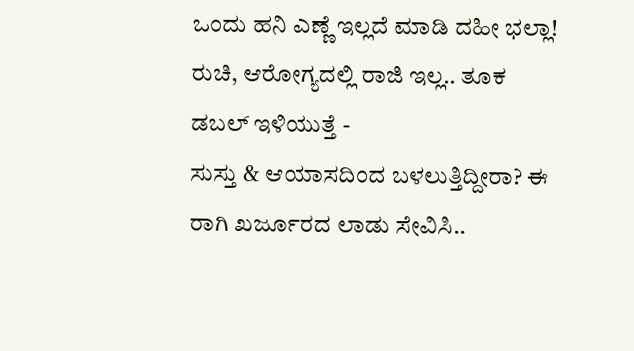ಒಂದು ಹನಿ ಎಣ್ಣೆ ಇಲ್ಲದೆ ಮಾಡಿ ದಹೀ ಭಲ್ಲಾ! ರುಚಿ, ಆರೋಗ್ಯದಲ್ಲಿ ರಾಜಿ ಇಲ್ಲ.. ತೂಕ ಡಬಲ್ ಇಳಿಯುತ್ತೆ -
ಸುಸ್ತು & ಆಯಾಸದಿಂದ ಬಳಲುತ್ತಿದ್ದೀರಾ? ಈ ರಾಗಿ ಖರ್ಜೂರದ ಲಾಡು ಸೇವಿಸಿ..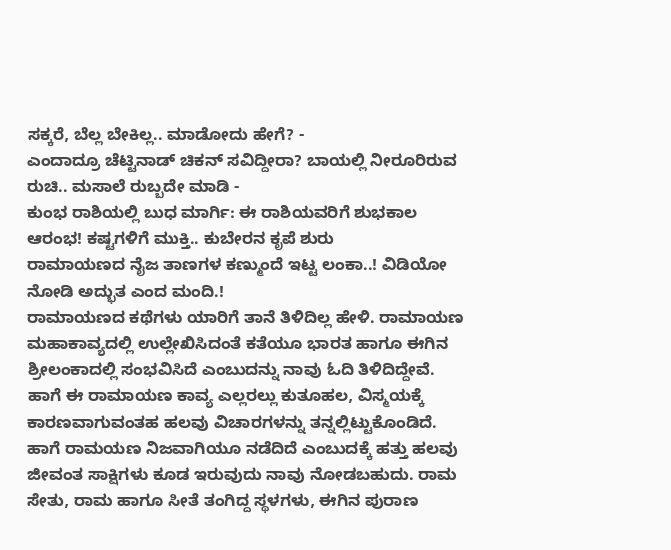ಸಕ್ಕರೆ, ಬೆಲ್ಲ ಬೇಕಿಲ್ಲ.. ಮಾಡೋದು ಹೇಗೆ? -
ಎಂದಾದ್ರೂ ಚೆಟ್ಟಿನಾಡ್ ಚಿಕನ್ ಸವಿದ್ದೀರಾ? ಬಾಯಲ್ಲಿ ನೀರೂರಿರುವ ರುಚಿ.. ಮಸಾಲೆ ರುಬ್ಬದೇ ಮಾಡಿ -
ಕುಂಭ ರಾಶಿಯಲ್ಲಿ ಬುಧ ಮಾರ್ಗಿ: ಈ ರಾಶಿಯವರಿಗೆ ಶುಭಕಾಲ ಆರಂಭ! ಕಷ್ಟಗಳಿಗೆ ಮುಕ್ತಿ.. ಕುಬೇರನ ಕೃಪೆ ಶುರು
ರಾಮಾಯಣದ ನೈಜ ತಾಣಗಳ ಕಣ್ಮುಂದೆ ಇಟ್ಟ ಲಂಕಾ..! ವಿಡಿಯೋ ನೋಡಿ ಅದ್ಭುತ ಎಂದ ಮಂದಿ.!
ರಾಮಾಯಣದ ಕಥೆಗಳು ಯಾರಿಗೆ ತಾನೆ ತಿಳಿದಿಲ್ಲ ಹೇಳಿ. ರಾಮಾಯಣ ಮಹಾಕಾವ್ಯದಲ್ಲಿ ಉಲ್ಲೇಖಿಸಿದಂತೆ ಕತೆಯೂ ಭಾರತ ಹಾಗೂ ಈಗಿನ ಶ್ರೀಲಂಕಾದಲ್ಲಿ ಸಂಭವಿಸಿದೆ ಎಂಬುದನ್ನು ನಾವು ಓದಿ ತಿಳಿದಿದ್ದೇವೆ. ಹಾಗೆ ಈ ರಾಮಾಯಣ ಕಾವ್ಯ ಎಲ್ಲರಲ್ಲು ಕುತೂಹಲ, ವಿಸ್ಮಯಕ್ಕೆ ಕಾರಣವಾಗುವಂತಹ ಹಲವು ವಿಚಾರಗಳನ್ನು ತನ್ನಲ್ಲಿಟ್ಟುಕೊಂಡಿದೆ.
ಹಾಗೆ ರಾಮಯಣ ನಿಜವಾಗಿಯೂ ನಡೆದಿದೆ ಎಂಬುದಕ್ಕೆ ಹತ್ತು ಹಲವು ಜೀವಂತ ಸಾಕ್ಷಿಗಳು ಕೂಡ ಇರುವುದು ನಾವು ನೋಡಬಹುದು. ರಾಮ ಸೇತು, ರಾಮ ಹಾಗೂ ಸೀತೆ ತಂಗಿದ್ದ ಸ್ಥಳಗಳು, ಈಗಿನ ಪುರಾಣ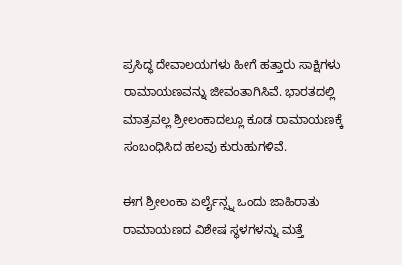ಪ್ರಸಿದ್ಧ ದೇವಾಲಯಗಳು ಹೀಗೆ ಹತ್ತಾರು ಸಾಕ್ಷಿಗಳು ರಾಮಾಯಣವನ್ನು ಜೀವಂತಾಗಿಸಿವೆ. ಭಾರತದಲ್ಲಿ ಮಾತ್ರವಲ್ಲ ಶ್ರೀಲಂಕಾದಲ್ಲೂ ಕೂಡ ರಾಮಾಯಣಕ್ಕೆ ಸಂಬಂಧಿಸಿದ ಹಲವು ಕುರುಹುಗಳಿವೆ.

ಈಗ ಶ್ರೀಲಂಕಾ ಏರ್ಲೈನ್ಸ್ನ ಒಂದು ಜಾಹಿರಾತು ರಾಮಾಯಣದ ವಿಶೇಷ ಸ್ಥಳಗಳನ್ನು ಮತ್ತೆ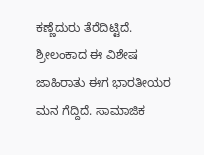ಕಣ್ಣೆದುರು ತೆರೆದಿಟ್ಟಿದೆ. ಶ್ರೀಲಂಕಾದ ಈ ವಿಶೇಷ ಜಾಹಿರಾತು ಈಗ ಭಾರತೀಯರ ಮನ ಗೆದ್ದಿದೆ. ಸಾಮಾಜಿಕ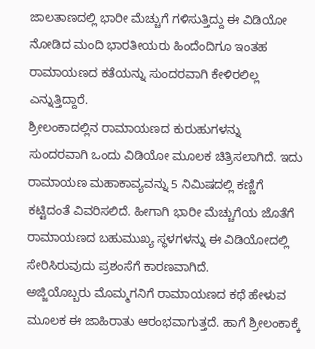ಜಾಲತಾಣದಲ್ಲಿ ಭಾರೀ ಮೆಚ್ಚುಗೆ ಗಳಿಸುತ್ತಿದ್ದು ಈ ವಿಡಿಯೋ ನೋಡಿದ ಮಂದಿ ಭಾರತೀಯರು ಹಿಂದೆಂದಿಗೂ ಇಂತಹ ರಾಮಾಯಣದ ಕತೆಯನ್ನು ಸುಂದರವಾಗಿ ಕೇಳಿರಲಿಲ್ಲ ಎನ್ನುತ್ತಿದ್ದಾರೆ.
ಶ್ರೀಲಂಕಾದಲ್ಲಿನ ರಾಮಾಯಣದ ಕುರುಹುಗಳನ್ನು ಸುಂದರವಾಗಿ ಒಂದು ವಿಡಿಯೋ ಮೂಲಕ ಚಿತ್ರಿಸಲಾಗಿದೆ. ಇದು ರಾಮಾಯಣ ಮಹಾಕಾವ್ಯವನ್ನು 5 ನಿಮಿಷದಲ್ಲಿ ಕಣ್ಣಿಗೆ ಕಟ್ಟಿದಂತೆ ವಿವರಿಸಲಿದೆ. ಹೀಗಾಗಿ ಭಾರೀ ಮೆಚ್ಚುಗೆಯ ಜೊತೆಗೆ ರಾಮಾಯಣದ ಬಹುಮುಖ್ಯ ಸ್ಥಳಗಳನ್ನು ಈ ವಿಡಿಯೋದಲ್ಲಿ ಸೇರಿಸಿರುವುದು ಪ್ರಶಂಸೆಗೆ ಕಾರಣವಾಗಿದೆ.
ಅಜ್ಜಿಯೊಬ್ಬರು ಮೊಮ್ಮಗನಿಗೆ ರಾಮಾಯಣದ ಕಥೆ ಹೇಳುವ ಮೂಲಕ ಈ ಜಾಹಿರಾತು ಆರಂಭವಾಗುತ್ತದೆ. ಹಾಗೆ ಶ್ರೀಲಂಕಾಕ್ಕೆ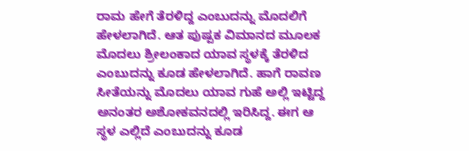ರಾಮ ಹೇಗೆ ತೆರಳಿದ್ದ ಎಂಬುದನ್ನು ಮೊದಲಿಗೆ ಹೇಳಲಾಗಿದೆ. ಆತ ಪುಷ್ಪಕ ವಿಮಾನದ ಮೂಲಕ ಮೊದಲು ಶ್ರೀಲಂಕಾದ ಯಾವ ಸ್ಥಳಕ್ಕೆ ತೆರಳಿದ ಎಂಬುದನ್ನು ಕೂಡ ಹೇಳಲಾಗಿದೆ. ಹಾಗೆ ರಾವಣ ಸೀತೆಯನ್ನು ಮೊದಲು ಯಾವ ಗುಹೆ ಅಲ್ಲಿ ಇಟ್ಟಿದ್ದ ಅನಂತರ ಅಶೋಕವನದಲ್ಲಿ ಇರಿಸಿದ್ದ. ಈಗ ಆ ಸ್ಥಳ ಎಲ್ಲಿದೆ ಎಂಬುದನ್ನು ಕೂಡ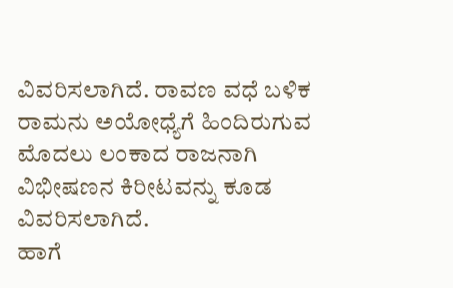ವಿವರಿಸಲಾಗಿದೆ. ರಾವಣ ವಧೆ ಬಳಿಕ ರಾಮನು ಅಯೋಧ್ಯೆಗೆ ಹಿಂದಿರುಗುವ ಮೊದಲು ಲಂಕಾದ ರಾಜನಾಗಿ ವಿಭೀಷಣನ ಕಿರೀಟವನ್ನು ಕೂಡ ವಿವರಿಸಲಾಗಿದೆ.
ಹಾಗೆ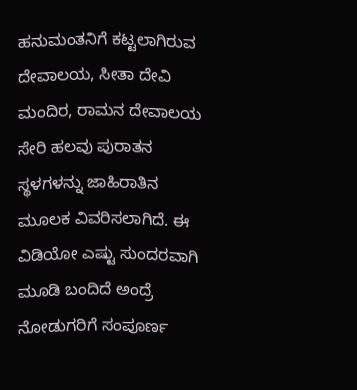ಹನುಮಂತನಿಗೆ ಕಟ್ಟಲಾಗಿರುವ ದೇವಾಲಯ, ಸೀತಾ ದೇವಿ ಮಂದಿರ, ರಾಮನ ದೇವಾಲಯ ಸೇರಿ ಹಲವು ಪುರಾತನ ಸ್ಥಳಗಳನ್ನು ಜಾಹಿರಾತಿನ ಮೂಲಕ ವಿವರಿಸಲಾಗಿದೆ. ಈ ವಿಡಿಯೋ ಎಷ್ಟು ಸುಂದರವಾಗಿ ಮೂಡಿ ಬಂದಿದೆ ಅಂದ್ರೆ ನೋಡುಗರಿಗೆ ಸಂಪೂರ್ಣ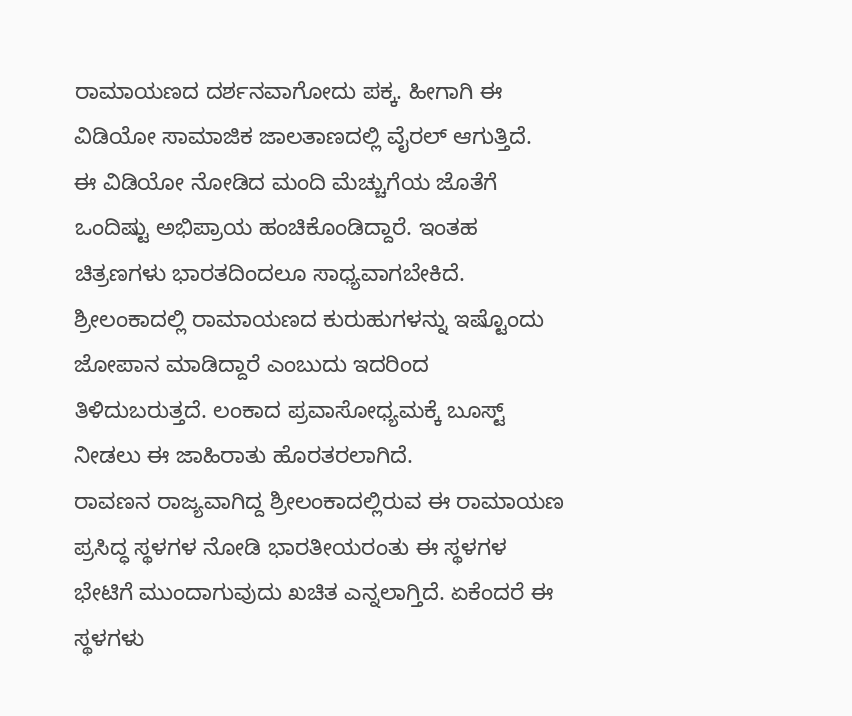ರಾಮಾಯಣದ ದರ್ಶನವಾಗೋದು ಪಕ್ಕ. ಹೀಗಾಗಿ ಈ ವಿಡಿಯೋ ಸಾಮಾಜಿಕ ಜಾಲತಾಣದಲ್ಲಿ ವೈರಲ್ ಆಗುತ್ತಿದೆ.
ಈ ವಿಡಿಯೋ ನೋಡಿದ ಮಂದಿ ಮೆಚ್ಚುಗೆಯ ಜೊತೆಗೆ ಒಂದಿಷ್ಟು ಅಭಿಪ್ರಾಯ ಹಂಚಿಕೊಂಡಿದ್ದಾರೆ. ಇಂತಹ ಚಿತ್ರಣಗಳು ಭಾರತದಿಂದಲೂ ಸಾಧ್ಯವಾಗಬೇಕಿದೆ. ಶ್ರೀಲಂಕಾದಲ್ಲಿ ರಾಮಾಯಣದ ಕುರುಹುಗಳನ್ನು ಇಷ್ಟೊಂದು ಜೋಪಾನ ಮಾಡಿದ್ದಾರೆ ಎಂಬುದು ಇದರಿಂದ ತಿಳಿದುಬರುತ್ತದೆ. ಲಂಕಾದ ಪ್ರವಾಸೋಧ್ಯಮಕ್ಕೆ ಬೂಸ್ಟ್ ನೀಡಲು ಈ ಜಾಹಿರಾತು ಹೊರತರಲಾಗಿದೆ.
ರಾವಣನ ರಾಜ್ಯವಾಗಿದ್ದ ಶ್ರೀಲಂಕಾದಲ್ಲಿರುವ ಈ ರಾಮಾಯಣ ಪ್ರಸಿದ್ಧ ಸ್ಥಳಗಳ ನೋಡಿ ಭಾರತೀಯರಂತು ಈ ಸ್ಥಳಗಳ ಭೇಟಿಗೆ ಮುಂದಾಗುವುದು ಖಚಿತ ಎನ್ನಲಾಗ್ತಿದೆ. ಏಕೆಂದರೆ ಈ ಸ್ಥಳಗಳು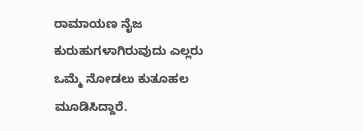ರಾಮಾಯಣ ನೈಜ ಕುರುಹುಗಳಾಗಿರುವುದು ಎಲ್ಲರು ಒಮ್ಮೆ ನೋಡಲು ಕುತೂಹಲ ಮೂಡಿಸಿದ್ದಾರೆ.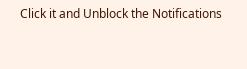Click it and Unblock the Notifications